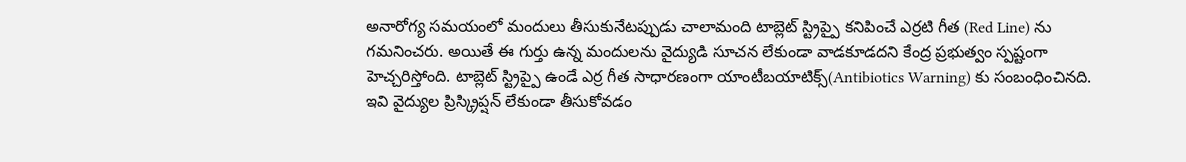అనారోగ్య సమయంలో మందులు తీసుకునేటప్పుడు చాలామంది టాబ్లెట్ స్ట్రిప్పై కనిపించే ఎర్రటి గీత (Red Line) ను గమనించరు. అయితే ఈ గుర్తు ఉన్న మందులను వైద్యుడి సూచన లేకుండా వాడకూడదని కేంద్ర ప్రభుత్వం స్పష్టంగా హెచ్చరిస్తోంది. టాబ్లెట్ స్ట్రిప్పై ఉండే ఎర్ర గీత సాధారణంగా యాంటీబయాటిక్స్(Antibiotics Warning) కు సంబంధించినది. ఇవి వైద్యుల ప్రిస్క్రిప్షన్ లేకుండా తీసుకోవడం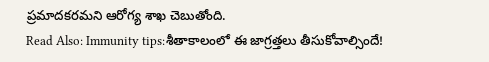ప్రమాదకరమని ఆరోగ్య శాఖ చెబుతోంది.
Read Also: Immunity tips:శీతాకాలంలో ఈ జాగ్రత్తలు తీసుకోవాల్సిందే!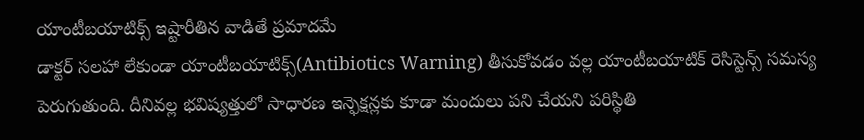యాంటీబయాటిక్స్ ఇష్టారీతిన వాడితే ప్రమాదమే
డాక్టర్ సలహా లేకుండా యాంటీబయాటిక్స్(Antibiotics Warning) తీసుకోవడం వల్ల యాంటీబయాటిక్ రెసిస్టెన్స్ సమస్య పెరుగుతుంది. దీనివల్ల భవిష్యత్తులో సాధారణ ఇన్ఫెక్షన్లకు కూడా మందులు పని చేయని పరిస్థితి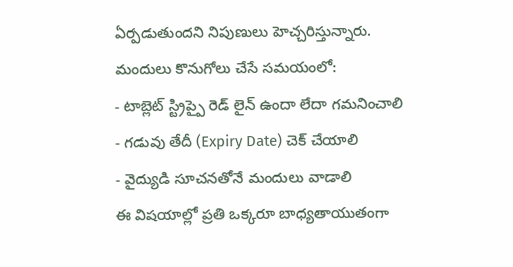ఏర్పడుతుందని నిపుణులు హెచ్చరిస్తున్నారు.
మందులు కొనుగోలు చేసే సమయంలో:
- టాబ్లెట్ స్ట్రిప్పై రెడ్ లైన్ ఉందా లేదా గమనించాలి
- గడువు తేదీ (Expiry Date) చెక్ చేయాలి
- వైద్యుడి సూచనతోనే మందులు వాడాలి
ఈ విషయాల్లో ప్రతి ఒక్కరూ బాధ్యతాయుతంగా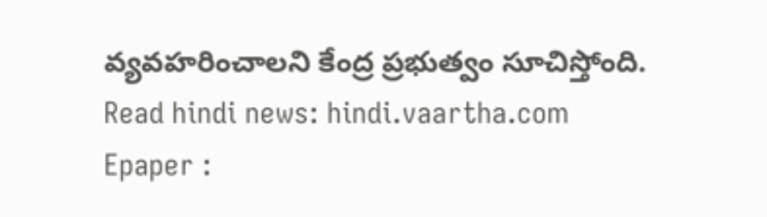వ్యవహరించాలని కేంద్ర ప్రభుత్వం సూచిస్తోంది.
Read hindi news: hindi.vaartha.com
Epaper :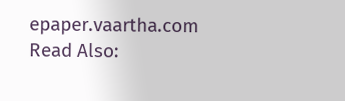epaper.vaartha.com
Read Also: